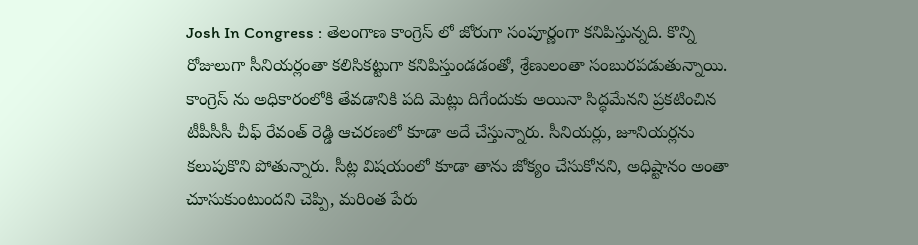Josh In Congress : తెలంగాణ కాంగ్రెస్ లో జోరుగా సంపూర్ణంగా కనిపిస్తున్నది. కొన్ని రోజులుగా సీనియర్లంతా కలిసికట్టుగా కనిపిస్తుండడంతో, శ్రేణులంతా సంబురపడుతున్నాయి. కాంగ్రెస్ ను అధికారంలోకి తేవడానికి పది మెట్లు దిగేందుకు అయినా సిద్ధమేనని ప్రకటించిన టీపీసీసీ చీఫ్ రేవంత్ రెడ్డి ఆచరణలో కూడా అదే చేస్తున్నారు. సీనియర్లు, జూనియర్లను కలుపుకొని పోతున్నారు. సీట్ల విషయంలో కూడా తాను జోక్యం చేసుకోనని, అధిష్టానం అంతా చూసుకుంటుందని చెప్పి, మరింత పేరు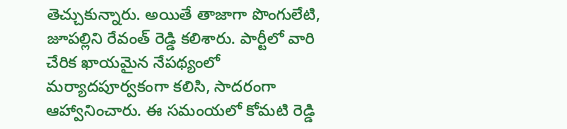తెచ్చుకున్నారు. అయితే తాజాగా పొంగులేటి, జూపల్లిని రేవంత్ రెడ్డి కలిశారు. పార్టీలో వారి చేరిక ఖాయమైన నేపథ్యంలో మర్యాదపూర్వకంగా కలిసి, సాదరంగా ఆహ్వానించారు. ఈ సమంయలో కోమటి రెడ్డి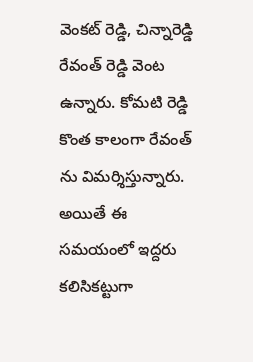వెంకట్ రెడ్డి, చిన్నారెడ్డి రేవంత్ రెడ్డి వెంట ఉన్నారు. కోమటి రెడ్డి కొంత కాలంగా రేవంత్ ను విమర్శిస్తున్నారు. అయితే ఈ సమయంలో ఇద్దరు కలిసికట్టుగా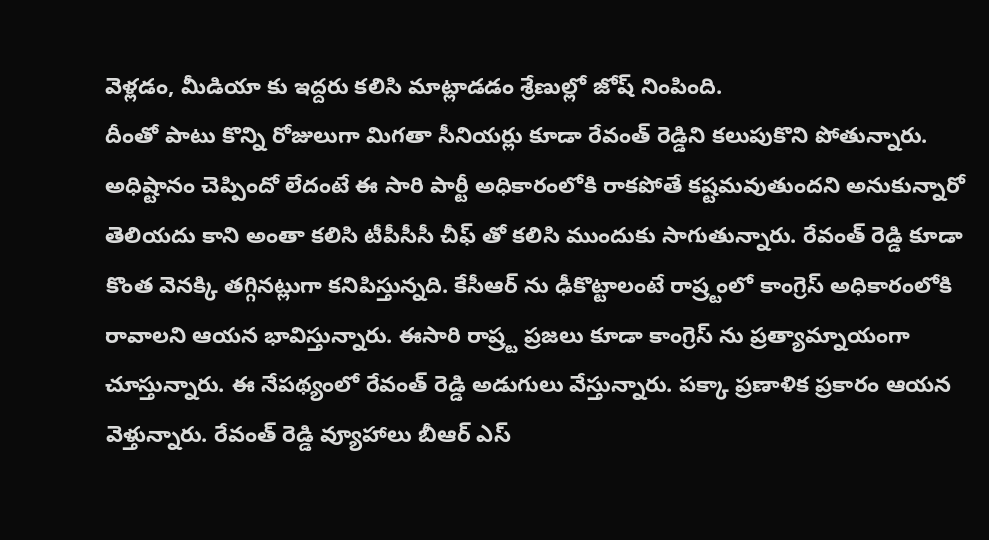వెళ్లడం, మీడియా కు ఇద్దరు కలిసి మాట్లాడడం శ్రేణుల్లో జోష్ నింపింది.
దీంతో పాటు కొన్ని రోజులుగా మిగతా సీనియర్లు కూడా రేవంత్ రెడ్డిని కలుపుకొని పోతున్నారు. అధిష్టానం చెప్పిందో లేదంటే ఈ సారి పార్టీ అధికారంలోకి రాకపోతే కష్టమవుతుందని అనుకున్నారో తెలియదు కాని అంతా కలిసి టీపీసీసీ చీఫ్ తో కలిసి ముందుకు సాగుతున్నారు. రేవంత్ రెడ్డి కూడా కొంత వెనక్కి తగ్గినట్లుగా కనిపిస్తున్నది. కేసీఆర్ ను ఢీకొట్టాలంటే రాష్ర్టంలో కాంగ్రెస్ అధికారంలోకి రావాలని ఆయన భావిస్తున్నారు. ఈసారి రాష్ర్ట ప్రజలు కూడా కాంగ్రెస్ ను ప్రత్యామ్నాయంగా చూస్తున్నారు. ఈ నేపథ్యంలో రేవంత్ రెడ్డి అడుగులు వేస్తున్నారు. పక్కా ప్రణాళిక ప్రకారం ఆయన వెళ్తున్నారు. రేవంత్ రెడ్డి వ్యూహాలు బీఆర్ ఎస్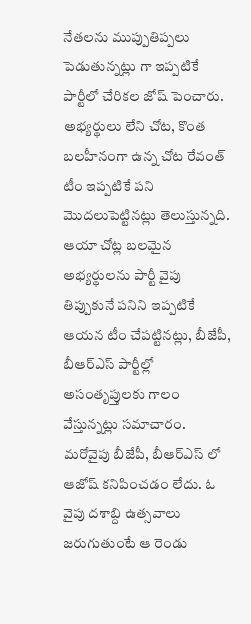నేతలను ముప్పుతిప్పలు పెడుతున్నట్లు గా ఇప్పటికే పార్టీలో చేరికల జోష్ పెంచారు. అభ్యర్థులు లేని చోట, కొంత బలహీనంగా ఉన్న చోట రేవంత్ టీం ఇప్పటికే పని మొదలుపెట్టినట్లు తెలుస్తున్నది. ఆయా చోట్ల బలమైన అభ్యర్థులను పార్టీ వైపు తిప్పుకునే పనిని ఇప్పటికే ఆయన టీం చేపట్టినట్లు, బీజేపీ, బీఆర్ఎస్ పార్టీల్లో అసంతృప్తులకు గాలం వేస్తున్నట్లు సమాచారం.
మరోవైపు బీజేపీ, బీఆర్ఎస్ లో ఆజోష్ కనిపించడం లేదు. ఓ వైపు దశాబ్ది ఉత్సవాలు జరుగుతుంటే ఆ రెండు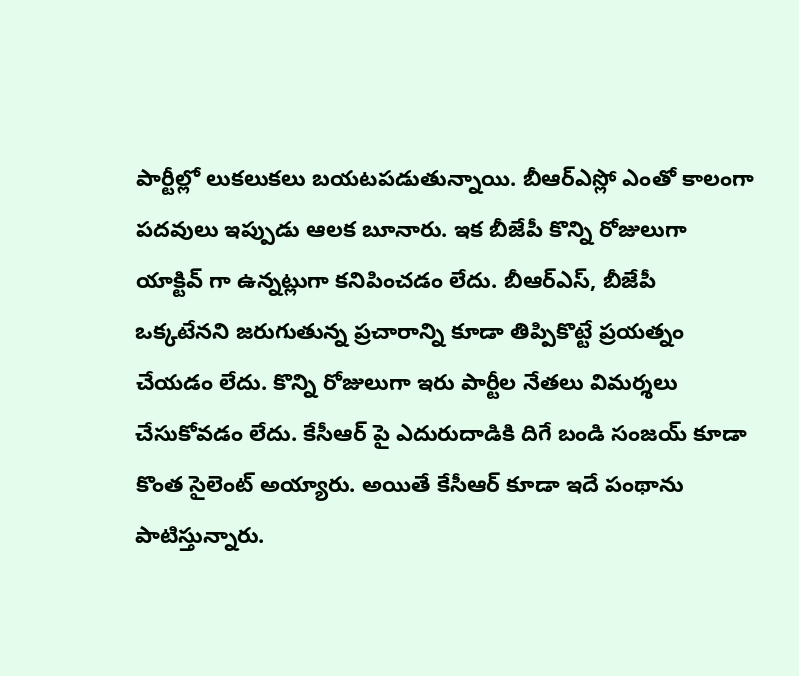పార్టీల్లో లుకలుకలు బయటపడుతున్నాయి. బీఆర్ఎస్లో ఎంతో కాలంగా పదవులు ఇప్పుడు ఆలక బూనారు. ఇక బీజేపీ కొన్ని రోజులుగా యాక్టివ్ గా ఉన్నట్లుగా కనిపించడం లేదు. బీఆర్ఎస్, బీజేపీ ఒక్కటేనని జరుగుతున్న ప్రచారాన్ని కూడా తిప్పికొట్టే ప్రయత్నం చేయడం లేదు. కొన్ని రోజులుగా ఇరు పార్టీల నేతలు విమర్శలు చేసుకోవడం లేదు. కేసీఆర్ పై ఎదురుదాడికి దిగే బండి సంజయ్ కూడా కొంత సైలెంట్ అయ్యారు. అయితే కేసీఆర్ కూడా ఇదే పంథాను పాటిస్తున్నారు.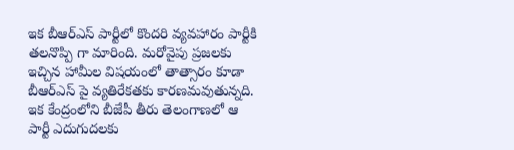ఇక బీఆర్ఎస్ పార్టీలో కొందరి వ్యవహారం పార్టీకి తలనొప్పి గా మారింది. మరోవైపు ప్రజలకు ఇచ్చిన హామీల విషయంలో తాత్సారం కూడా బీఆర్ఎస్ పై వ్యతిరేకతకు కారణమవుతున్నది. ఇక కేంద్రంలోని బీజేపీ తీరు తెలంగాణలో ఆ పార్టీ ఎదుగుదలకు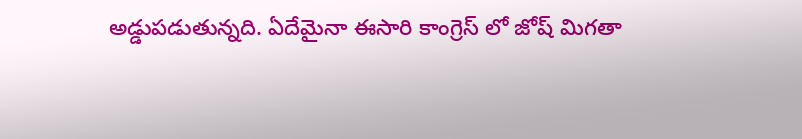అడ్డుపడుతున్నది. ఏదేమైనా ఈసారి కాంగ్రెస్ లో జోష్ మిగతా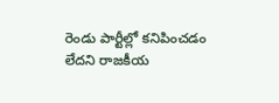రెండు పార్టీల్లో కనిపించడం లేదని రాజకీయ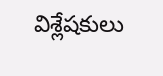విశ్లేషకులు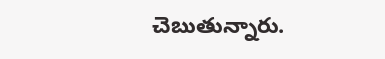చెబుతున్నారు.